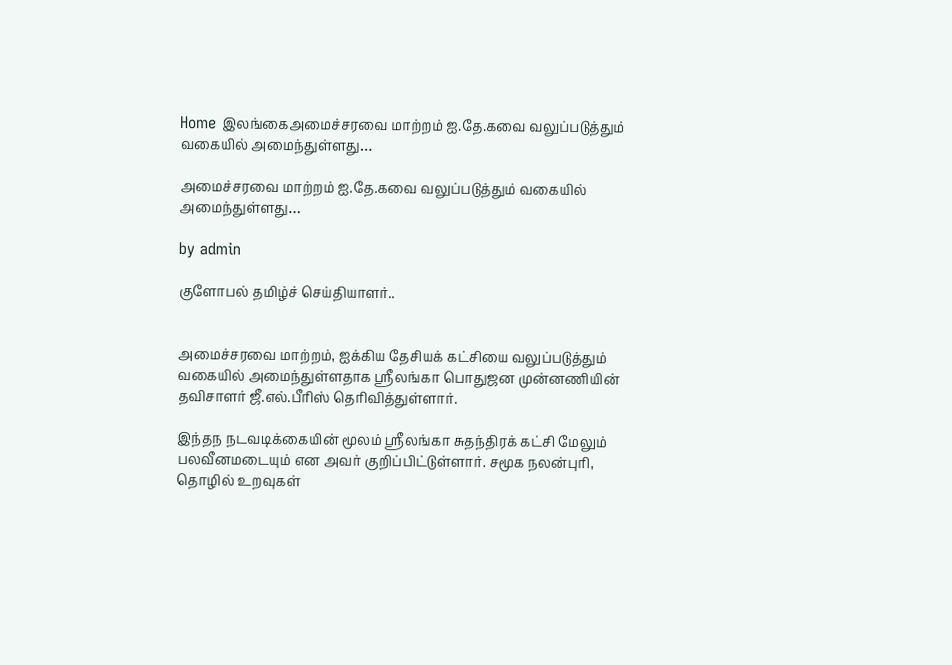Home இலங்கைஅமைச்சரவை மாற்றம் ஐ.தே.கவை வலுப்படுத்தும் வகையில் அமைந்துள்ளது…

அமைச்சரவை மாற்றம் ஐ.தே.கவை வலுப்படுத்தும் வகையில் அமைந்துள்ளது…

by admin

குளோபல் தமிழ்ச் செய்தியாளர்..


அமைச்சரவை மாற்றம், ஐக்கிய தேசியக் கட்சியை வலுப்படுத்தும் வகையில் அமைந்துள்ளதாக ஸ்ரீலங்கா பொதுஜன முன்னணியின் தவிசாளர் ஜீ.எல்.பீரிஸ் தெரிவித்துள்ளார்.

இந்தந நடவடிக்கையின் மூலம் ஸ்ரீலங்கா சுதந்திரக் கட்சி மேலும் பலவீனமடையும் என அவர் குறிப்பிட்டுள்ளார். சமூக நலன்புரி, தொழில் உறவுகள்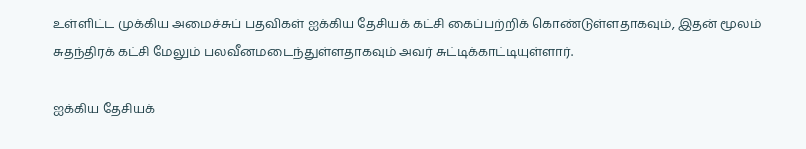உள்ளிட்ட முக்கிய அமைச்சுப் பதவிகள் ஐக்கிய தேசியக் கட்சி கைப்பற்றிக் கொண்டுள்ளதாகவும், இதன் மூலம் சுதந்திரக் கட்சி மேலும் பலவீனமடைந்துள்ளதாகவும் அவர் சுட்டிக்காட்டியுள்ளார்.

ஐக்கிய தேசியக்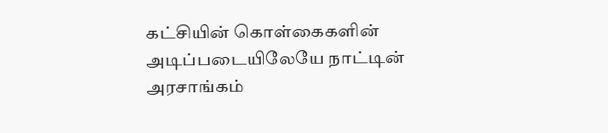கட்சியின் கொள்கைகளின் அடிப்படையிலேயே நாட்டின் அரசாங்கம்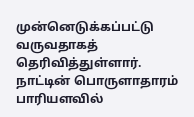முன்னெடுக்கப்பட்டு வருவதாகத் தெரிவித்துள்ளார். நாட்டின் பொருளாதாரம் பாரியளவில்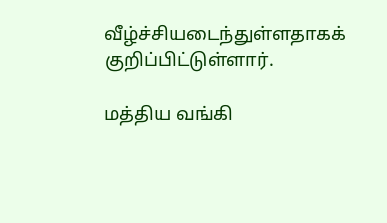வீழ்ச்சியடைந்துள்ளதாகக் குறிப்பிட்டுள்ளார்.

மத்திய வங்கி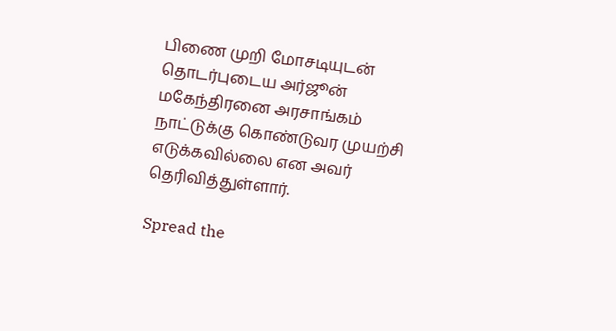பிணை முறி மோசடியுடன் தொடர்புடைய அர்ஜூன் மகேந்திரனை அரசாங்கம் நாட்டுக்கு கொண்டுவர முயற்சி எடுக்கவில்லை என அவர் தெரிவித்துள்ளார்.

Spread the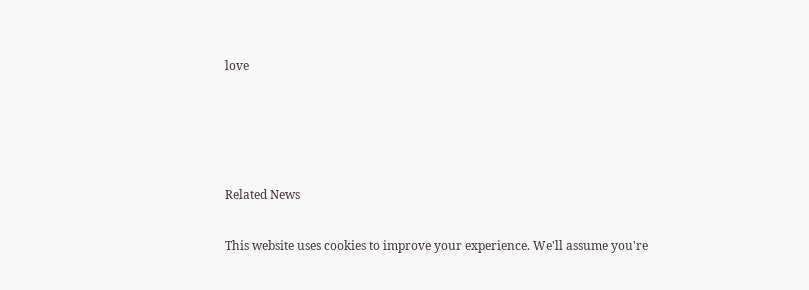love




Related News

This website uses cookies to improve your experience. We'll assume you're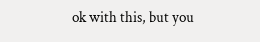ok with this, but you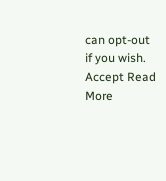can opt-out if you wish. Accept Read More